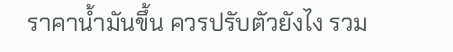ราคาน้ำมันขึ้น ควรปรับตัวยังไง รวม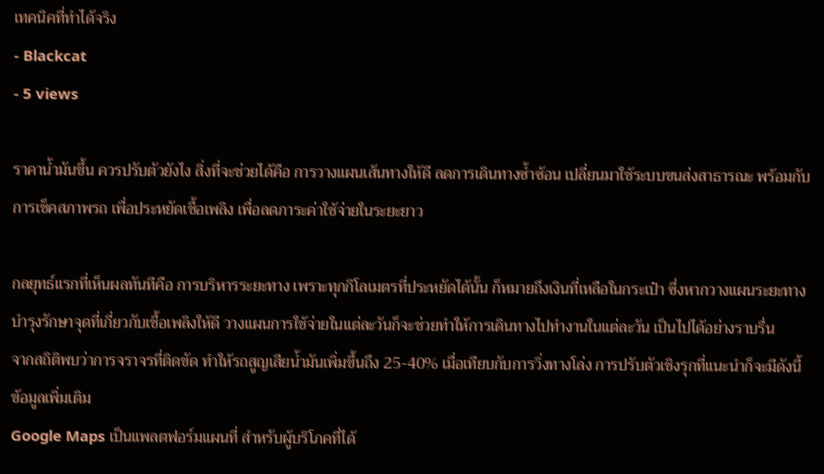เทคนิคที่ทำได้จริง
- Blackcat
- 5 views

ราคาน้ำมันขึ้น ควรปรับตัวยังไง สิ่งที่จะช่วยได้คือ การวางแผนเส้นทางให้ดี ลดการเดินทางซ้ำซ้อน เปลี่ยนมาใช้ระบบขนส่งสาธารณะ พร้อมกับการเช็คสภาพรถ เพื่อประหยัดเชื้อเพลิง เพื่อลดภาระค่าใช้จ่ายในระยะยาว

กลยุทธ์แรกที่เห็นผลทันทีคือ การบริหารระยะทาง เพราะทุกกิโลเมตรที่ประหยัดได้นั้น ก็หมายถึงเงินที่เหลือในกระเป๋า ซึ่งหากวางแผนระยะทาง บำรุงรักษาจุดที่เกี่ยวกับเชื้อเพลิงให้ดี วางแผนการใช้จ่ายในแต่ละวันก็จะช่วยทำให้การเดินทางไปทำงานในแต่ละวัน เป็นไปได้อย่างราบรื่น
จากสถิติพบว่าการจราจรที่ติดขัด ทำให้รถสูญเสียน้ำมันเพิ่มขึ้นถึง 25-40% เมื่อเทียบกับการวิ่งทางโล่ง การปรับตัวเชิงรุกที่แนะนำก็จะมีดังนี้
ข้อมูลเพิ่มเติม
Google Maps เป็นแพลตฟอร์มแผนที่ สำหรับผู้บริโภคที่ได้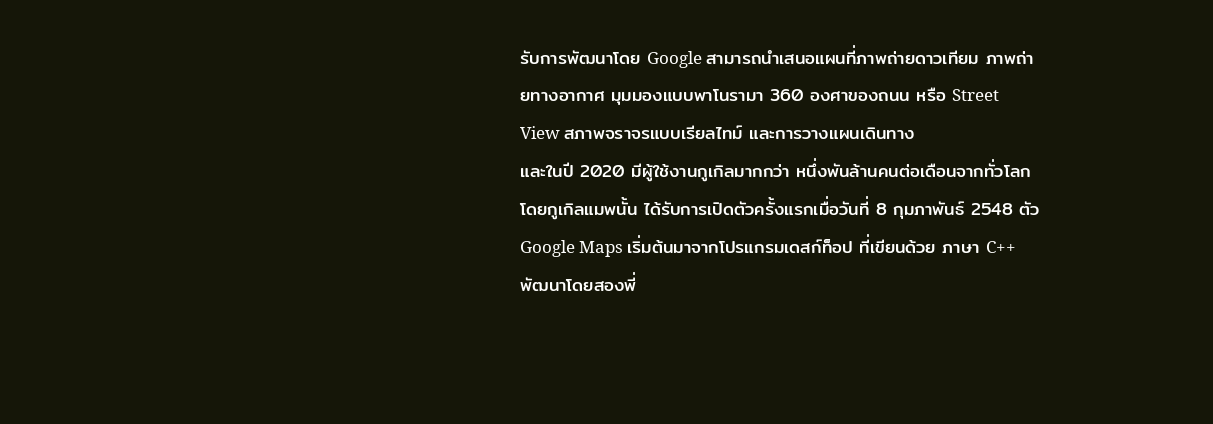รับการพัฒนาโดย Google สามารถนำเสนอแผนที่ภาพถ่ายดาวเทียม ภาพถ่ายทางอากาศ มุมมองแบบพาโนรามา 360 องศาของถนน หรือ Street View สภาพจราจรแบบเรียลไทม์ และการวางแผนเดินทาง
และในปี 2020 มีผู้ใช้งานกูเกิลมากกว่า หนึ่งพันล้านคนต่อเดือนจากทั่วโลก โดยกูเกิลแมพนั้น ได้รับการเปิดตัวครั้งแรกเมื่อวันที่ 8 กุมภาพันธ์ 2548 ตัว Google Maps เริ่มต้นมาจากโปรแกรมเดสก์ท็อป ที่เขียนด้วย ภาษา C++ พัฒนาโดยสองพี่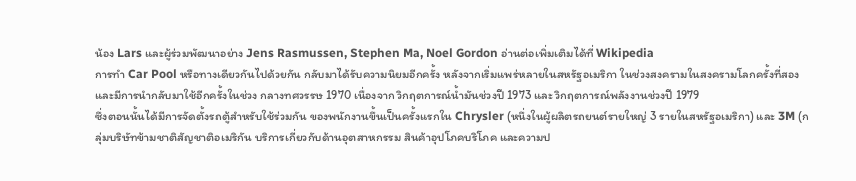น้อง Lars และผู้ร่วมพัฒนาอย่าง Jens Rasmussen, Stephen Ma, Noel Gordon อ่านต่อเพิ่มเติมได้ที่ Wikipedia
การทำ Car Pool หรือทางเดียวกันไปด้วยกัน กลับมาได้รับความนิยมอีกครั้ง หลังจากเริ่มแพร่หลายในสหรัฐอเมริกา ในช่วงสงครามในสงครามโลกครั้งที่สอง และมีการนำกลับมาใช้อีกครั้งในช่วง กลางทศวรรษ 1970 เนื่องจาก วิกฤตการณ์น้ำมันช่วงปี 1973 และ วิกฤตการณ์พลังงานช่วงปี 1979
ซึ่งตอนนั้นได้มีการจัดตั้งรถตู้สำหรับใช้ร่วมกัน ของพนักงานขึ้นเป็นครั้งแรกใน Chrysler (หนึ่งในผู้ผลิตรถยนต์รายใหญ่ 3 รายในสหรัฐอเมริกา) และ 3M (กลุ่มบริษัทข้ามชาติสัญชาติอเมริกัน บริการเกี่ยวกับด้านอุตสาหกรรม สินค้าอุปโภคบริโภค และความป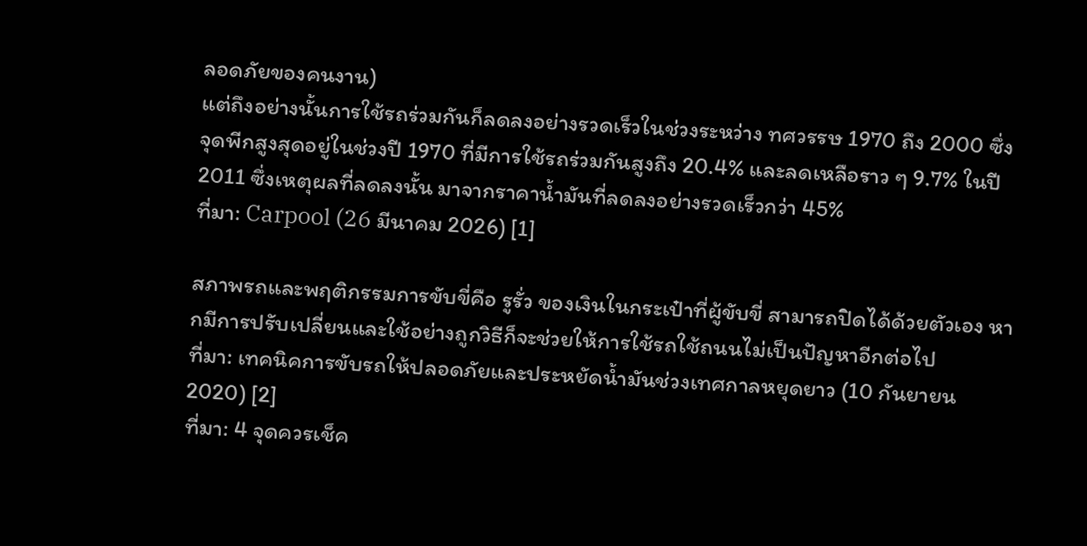ลอดภัยของคนงาน)
แต่ถึงอย่างนั้นการใช้รถร่วมกันก็ลดลงอย่างรวดเร็วในช่วงระหว่าง ทศวรรษ 1970 ถึง 2000 ซึ่งจุดพีกสูงสุดอยู่ในช่วงปี 1970 ที่มีการใช้รถร่วมกันสูงถึง 20.4% และลดเหลือราว ๆ 9.7% ในปี 2011 ซึ่งเหตุผลที่ลดลงนั้น มาจากราคาน้ำมันที่ลดลงอย่างรวดเร็วกว่า 45%
ที่มา: Carpool (26 มีนาคม 2026) [1]

สภาพรถและพฤติกรรมการขับขี่คือ รูรั่ว ของเงินในกระเป๋าที่ผู้ขับขี่ สามารถปิดได้ด้วยตัวเอง หากมีการปรับเปลี่ยนและใช้อย่างถูกวิธีก็จะช่วยให้การใช้รถใช้ถนนไม่เป็นปัญหาอีกต่อไป
ที่มา: เทคนิคการขับรถให้ปลอดภัยและประหยัดน้ำมันช่วงเทศกาลหยุดยาว (10 กันยายน 2020) [2]
ที่มา: 4 จุดควรเช็ค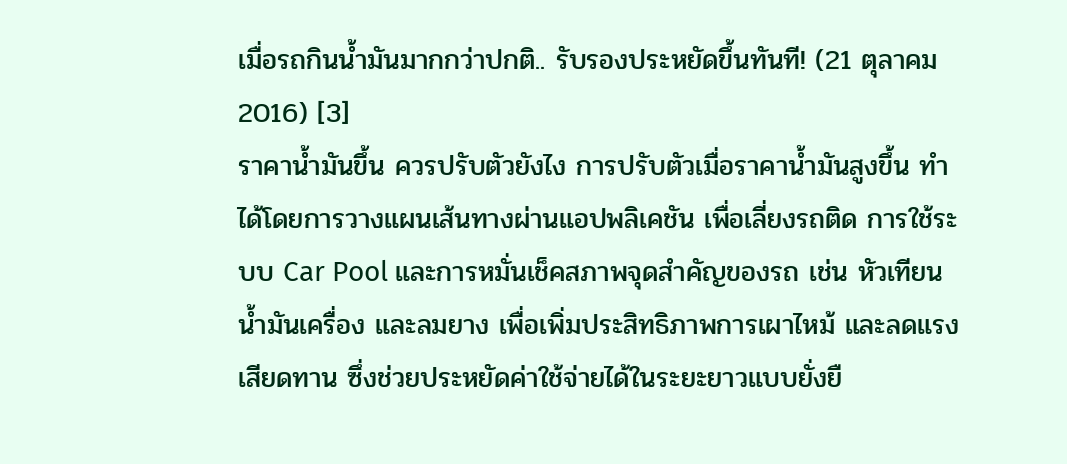เมื่อรถกินน้ำมันมากกว่าปกติ.. รับรองประหยัดขึ้นทันที! (21 ตุลาคม 2016) [3]
ราคาน้ำมันขึ้น ควรปรับตัวยังไง การปรับตัวเมื่อราคาน้ำมันสูงขึ้น ทำได้โดยการวางแผนเส้นทางผ่านแอปพลิเคชัน เพื่อเลี่ยงรถติด การใช้ระบบ Car Pool และการหมั่นเช็คสภาพจุดสำคัญของรถ เช่น หัวเทียน น้ำมันเครื่อง และลมยาง เพื่อเพิ่มประสิทธิภาพการเผาไหม้ และลดแรงเสียดทาน ซึ่งช่วยประหยัดค่าใช้จ่ายได้ในระยะยาวแบบยั่งยื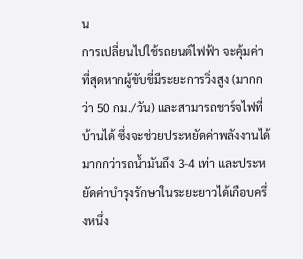น
การเปลี่ยนไปใช้รถยนต์ไฟฟ้า จะคุ้มค่าที่สุดหากผู้ขับขี่มีระยะการวิ่งสูง (มากกว่า 50 กม./วัน) และสามารถชาร์จไฟที่บ้านได้ ซึ่งจะช่วยประหยัดค่าพลังงานได้มากกว่ารถน้ำมันถึง 3-4 เท่า และประหยัดค่าบำรุงรักษาในระยะยาวได้เกือบครึ่งหนึ่ง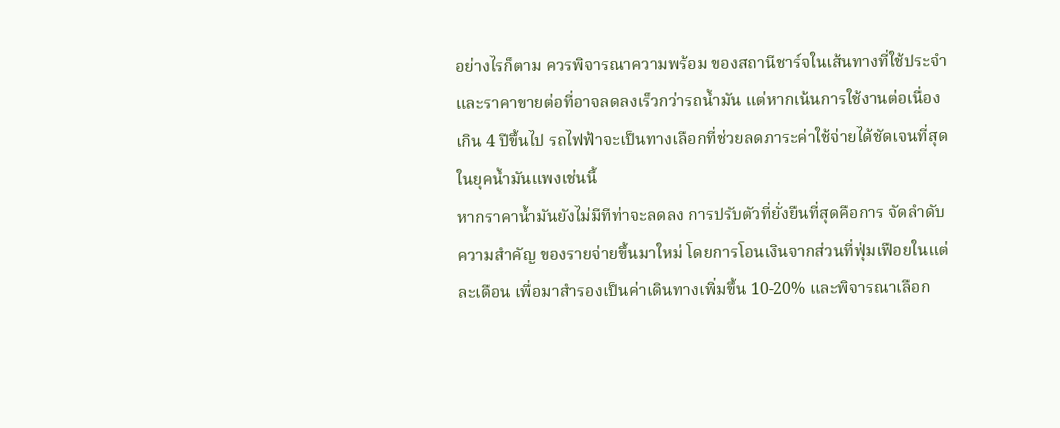อย่างไรก็ตาม ควรพิจารณาความพร้อม ของสถานีชาร์จในเส้นทางที่ใช้ประจำและราคาขายต่อที่อาจลดลงเร็วกว่ารถน้ำมัน แต่หากเน้นการใช้งานต่อเนื่องเกิน 4 ปีขึ้นไป รถไฟฟ้าจะเป็นทางเลือกที่ช่วยลดภาระค่าใช้จ่ายได้ชัดเจนที่สุดในยุคน้ำมันแพงเช่นนี้
หากราคาน้ำมันยังไม่มีทีท่าจะลดลง การปรับตัวที่ยั่งยืนที่สุดคือการ จัดลำดับความสำคัญ ของรายจ่ายขึ้นมาใหม่ โดยการโอนเงินจากส่วนที่ฟุ่มเฟือยในแต่ละเดือน เพื่อมาสำรองเป็นค่าเดินทางเพิ่มขึ้น 10-20% และพิจารณาเลือก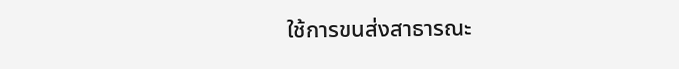ใช้การขนส่งสาธารณะ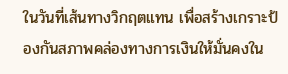ในวันที่เส้นทางวิกฤตแทน เพื่อสร้างเกราะป้องกันสภาพคล่องทางการเงินให้มั่นคงใน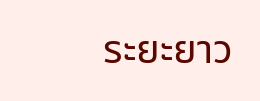ระยะยาว